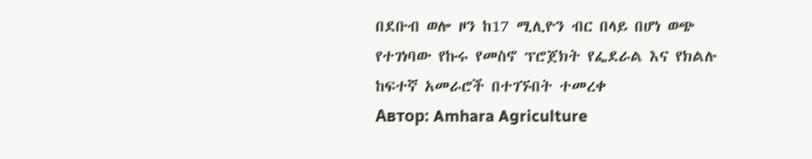በደቡብ ወሎ ዞን ከ17 ሚሊዮን ብር በላይ በሆነ ወጭ የተገነባው የኩሩ የመስኖ ፕሮጀክት የፌደራል እና የክልሉ ከፍተኛ አመራሮች በተገኙበት ተመረቀ
Автор: Amhara Agriculture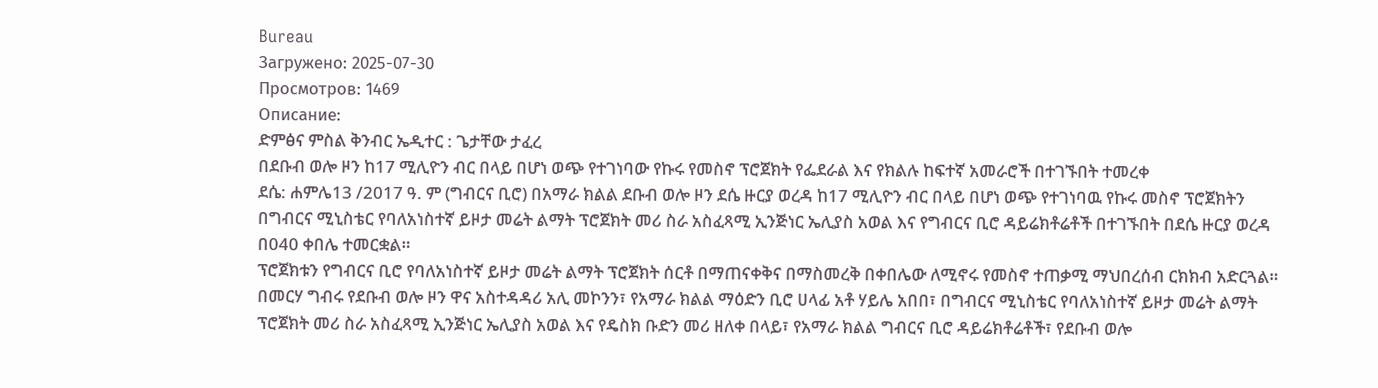Bureau
Загружено: 2025-07-30
Просмотров: 1469
Описание:
ድምፅና ምስል ቅንብር ኤዲተር : ጌታቸው ታፈረ
በደቡብ ወሎ ዞን ከ17 ሚሊዮን ብር በላይ በሆነ ወጭ የተገነባው የኩሩ የመስኖ ፕሮጀክት የፌደራል እና የክልሉ ከፍተኛ አመራሮች በተገኙበት ተመረቀ
ደሴ: ሐምሌ13 /2017 ዓ. ም (ግብርና ቢሮ) በአማራ ክልል ደቡብ ወሎ ዞን ደሴ ዙርያ ወረዳ ከ17 ሚሊዮን ብር በላይ በሆነ ወጭ የተገነባዉ የኩሩ መስኖ ፕሮጀክትን በግብርና ሚኒስቴር የባለአነስተኛ ይዞታ መሬት ልማት ፕሮጀክት መሪ ስራ አስፈጻሚ ኢንጅነር ኤሊያስ አወል እና የግብርና ቢሮ ዳይሬክቶሬቶች በተገኙበት በደሴ ዙርያ ወረዳ በ040 ቀበሌ ተመርቋል።
ፕሮጀክቱን የግብርና ቢሮ የባለአነስተኛ ይዞታ መሬት ልማት ፕሮጀክት ሰርቶ በማጠናቀቅና በማስመረቅ በቀበሌው ለሚኖሩ የመስኖ ተጠቃሚ ማህበረሰብ ርክክብ አድርጓል።
በመርሃ ግብሩ የደቡብ ወሎ ዞን ዋና አስተዳዳሪ አሊ መኮንን፣ የአማራ ክልል ማዕድን ቢሮ ሀላፊ አቶ ሃይሌ አበበ፣ በግብርና ሚኒስቴር የባለአነስተኛ ይዞታ መሬት ልማት ፕሮጀክት መሪ ስራ አስፈጻሚ ኢንጅነር ኤሊያስ አወል እና የዴስክ ቡድን መሪ ዘለቀ በላይ፣ የአማራ ክልል ግብርና ቢሮ ዳይሬክቶሬቶች፣ የደቡብ ወሎ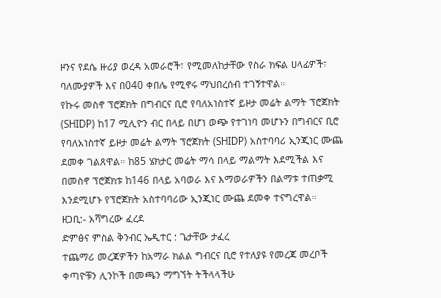ዞንና የደሴ ዙሪያ ወረዳ አመራሮች፣ የሚመለከታቸው የስራ ክፍል ሀላፊዎች፣ ባለሙያዎች እና በ040 ቀበሌ የሚኖሩ ማህበረሰብ ተገኝተዋል።
የኩሩ መስኖ ፕሮጀክት በግብርና ቢሮ የባለአነስተኛ ይዞታ መሬት ልማት ፕሮጀክት (SHIDP) ከ17 ሚሊዮን ብር በላይ በሆነ ወጭ የተገነባ መሆኑን በግብርና ቢሮ የባለአነስተኛ ይዞታ መሬት ልማት ፕሮጀክት (SHIDP) አስተባባሪ ኢንጂነር ሙጨ ደመቀ ገልጸዋል። ከ85 ሄክታር መሬት ማሳ በላይ ማልማት እደሚችል እና በመስኖ ፕሮጀክቱ ከ146 በላይ አባወራ እና እማወራዎችን በልማቱ ተጠቃሚ እንደሚሆኑ የፕሮጀክት አስተባባሪው ኢንጂነር ሙጨ ደመቀ ተናግረዋል።
ዘጋቢ:- አሻግረው ፈረደ
ድምፅና ምስል ቅንብር ኤዲተር : ጌታቸው ታፈረ
ተጨማሪ መረጃዎችን ከአማራ ክልል ግብርና ቢሮ የተለያዩ የመረጃ መረቦች ቀጣዮቹን ሊንኮች በመጫን ማግኘት ትችላላችሁ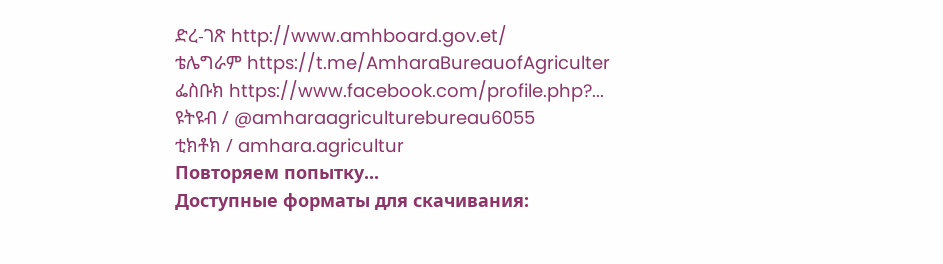ድረ-ገጽ http://www.amhboard.gov.et/
ቴሌግራም https://t.me/AmharaBureauofAgriculter
ፌስቡክ https://www.facebook.com/profile.php?...
ዩትዩብ / @amharaagriculturebureau6055
ቲክቶክ / amhara.agricultur
Повторяем попытку...
Доступные форматы для скачивания: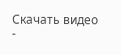Скачать видео
-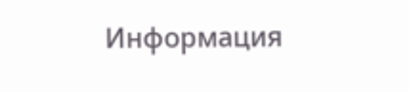Информация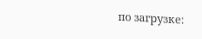по загрузке: